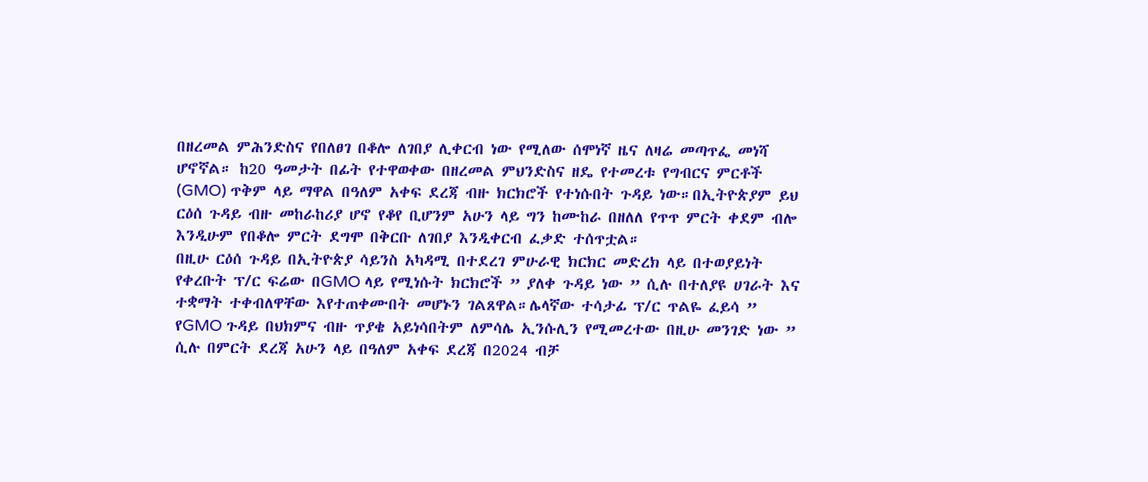በዘረመል ምሕንድስና የበለፀገ በቆሎ ለገበያ ሊቀርብ ነው የሚለው ሰሞነኛ ዜና ለዛሬ መጣጥፌ መነሻ ሆኖኛል። ከ20 ዓመታት በፊት የተዋወቀው በዘረመል ምህንድስና ዘዴ የተመረቱ የግብርና ምርቶች (GMO) ጥቅም ላይ ማዋል በዓለም አቀፍ ደረጃ ብዙ ክርክሮች የተነሱበት ጉዳይ ነው።በኢትዮጵያም ይህ ርዕሰ ጉዳይ ብዙ መከራከሪያ ሆኖ የቆየ ቢሆንም አሁን ላይ ግን ከሙከራ በዘለለ የጥጥ ምርት ቀደም ብሎ እንዲሁም የበቆሎ ምርት ደግሞ በቅርቡ ለገበያ እንዲቀርብ ፈቃድ ተሰጥቷል።
በዚሁ ርዕሰ ጉዳይ በኢትዮጵያ ሳይንስ አካዳሚ በተደረገ ምሁራዊ ክርክር መድረክ ላይ በተወያይነት የቀረቡት ፕ/ር ፍሬው በGMO ላይ የሚነሱት ክርክሮች ” ያለቀ ጉዳይ ነው ” ሲሉ በተለያዩ ሀገራት እና ተቋማት ተቀብለዋቸው እየተጠቀሙበት መሆኑን ገልጸዋል።ሌላኛው ተሳታፊ ፕ/ር ጥልዬ ፈይሳ ” የGMO ጉዳይ በህክምና ብዙ ጥያቄ አይነሳበትም ለምሳሌ ኢንሱሊን የሚመረተው በዚሁ መንገድ ነው ” ሲሉ በምርት ደረጃ አሁን ላይ በዓለም አቀፍ ደረጃ በ2024 ብቻ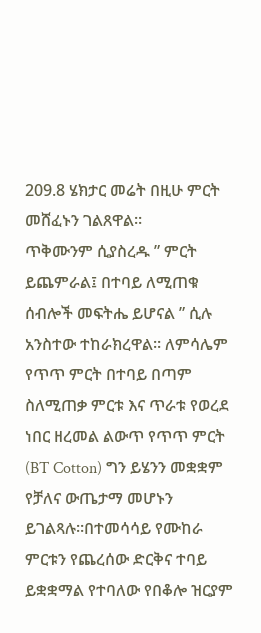209.8 ሄክታር መሬት በዚሁ ምርት መሸፈኑን ገልጸዋል።
ጥቅሙንም ሲያስረዱ ” ምርት ይጨምራል፤ በተባይ ለሚጠቁ ሰብሎች መፍትሔ ይሆናል ” ሲሉ አንስተው ተከራክረዋል። ለምሳሌም የጥጥ ምርት በተባይ በጣም ስለሚጠቃ ምርቱ እና ጥራቱ የወረደ ነበር ዘረመል ልውጥ የጥጥ ምርት (BT Cotton) ግን ይሄንን መቋቋም የቻለና ውጤታማ መሆኑን ይገልጻሉ።በተመሳሳይ የሙከራ ምርቱን የጨረሰው ድርቅና ተባይ ይቋቋማል የተባለው የበቆሎ ዝርያም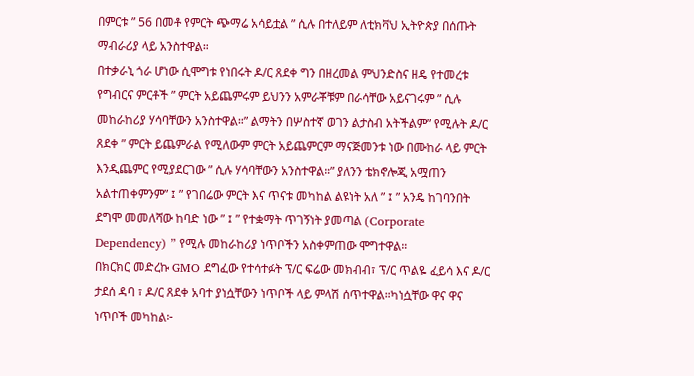በምርቱ ” 56 በመቶ የምርት ጭማሬ አሳይቷል ” ሲሉ በተለይም ለቲክቫህ ኢትዮጵያ በሰጡት ማብራሪያ ላይ አንስተዋል።
በተቃራኒ ጎራ ሆነው ሲሞግቱ የነበሩት ዶ/ር ጸደቀ ግን በዘረመል ምህንድስና ዘዴ የተመረቱ የግብርና ምርቶች ” ምርት አይጨምሩም ይህንን አምራቾቹም በራሳቸው አይናገሩም ” ሲሉ መከራከሪያ ሃሳባቸውን አንስተዋል።” ልማትን በሦስተኛ ወገን ልታስብ አትችልም” የሚሉት ዶ/ር ጸደቀ ” ምርት ይጨምራል የሚለውም ምርት አይጨምርም ማናጅመንቱ ነው በሙከራ ላይ ምርት እንዲጨምር የሚያደርገው ” ሲሉ ሃሳባቸውን አንስተዋል።” ያለንን ቴክኖሎጂ አሟጠን አልተጠቀምንም” ፤ ” የገበሬው ምርት እና ጥናቱ መካከል ልዩነት አለ ” ፤ ” አንዴ ከገባንበት ደግሞ መመለሻው ከባድ ነው ” ፤ ” የተቋማት ጥገኝነት ያመጣል (Corporate Dependency) ” የሚሉ መከራከሪያ ነጥቦችን አስቀምጠው ሞግተዋል።
በክርክር መድረኩ GMO ደግፈው የተሳተፉት ፕ/ር ፍሬው መክብብ፣ ፕ/ር ጥልዬ ፈይሳ እና ዶ/ር ታደሰ ዳባ ፣ ዶ/ር ጸደቀ አባተ ያነሷቸውን ነጥቦች ላይ ምላሽ ሰጥተዋል።ካነሷቸው ዋና ዋና ነጥቦች መካከል፦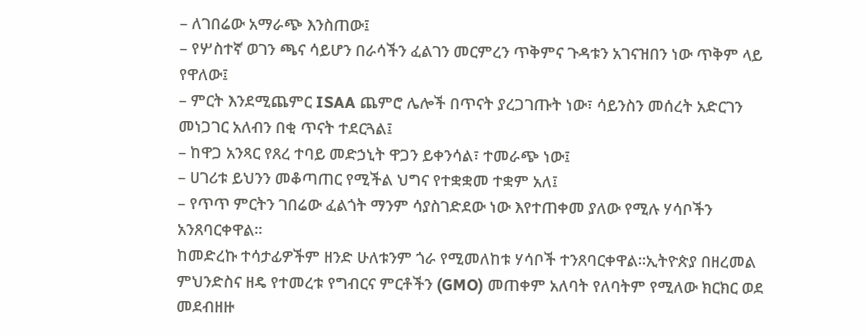– ለገበሬው አማራጭ እንስጠው፤
– የሦስተኛ ወገን ጫና ሳይሆን በራሳችን ፈልገን መርምረን ጥቅምና ጉዳቱን አገናዝበን ነው ጥቅም ላይ የዋለው፤
– ምርት እንደሚጨምር ISAA ጨምሮ ሌሎች በጥናት ያረጋገጡት ነው፣ ሳይንስን መሰረት አድርገን መነጋገር አለብን በቂ ጥናት ተደርጓል፤
– ከዋጋ አንጻር የጸረ ተባይ መድኃኒት ዋጋን ይቀንሳል፣ ተመራጭ ነው፤
– ሀገሪቱ ይህንን መቆጣጠር የሚችል ህግና የተቋቋመ ተቋም አለ፤
– የጥጥ ምርትን ገበሬው ፈልጎት ማንም ሳያስገድደው ነው እየተጠቀመ ያለው የሚሉ ሃሳቦችን አንጸባርቀዋል።
ከመድረኩ ተሳታፊዎችም ዘንድ ሁለቱንም ጎራ የሚመለከቱ ሃሳቦች ተንጸባርቀዋል።ኢትዮጵያ በዘረመል ምህንድስና ዘዴ የተመረቱ የግብርና ምርቶችን (GMO) መጠቀም አለባት የለባትም የሚለው ክርክር ወደ መደብዘዙ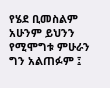የሄደ ቢመስልም አሁንም ይህንን የሚሞግቱ ምሁራን ግን አልጠፉም ፤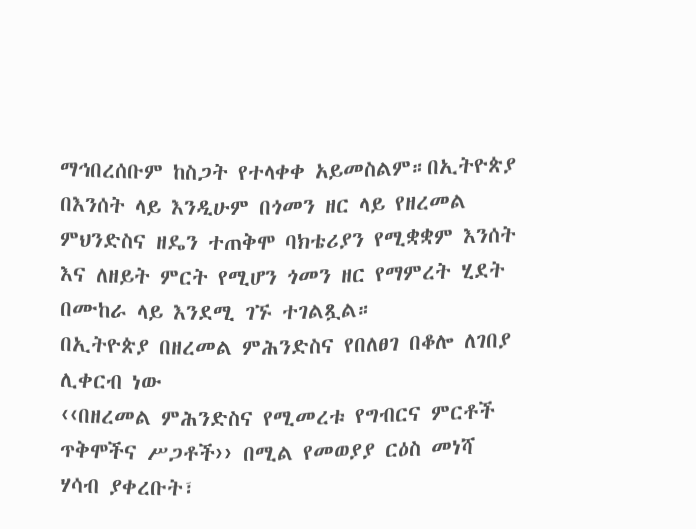ማኅበረሰቡም ከስጋት የተላቀቀ አይመስልም።በኢትዮጵያ በእንሰት ላይ እንዲሁም በጎመን ዘር ላይ የዘረመል ምህንድስና ዘዴን ተጠቅሞ ባክቴሪያን የሚቋቋም እንሰት እና ለዘይት ምርት የሚሆን ጎመን ዘር የማምረት ሂደት በሙከራ ላይ እንደሚ ገኙ ተገልጿል።
በኢትዮጵያ በዘረመል ምሕንድስና የበለፀገ በቆሎ ለገበያ ሊቀርብ ነው
‹‹በዘረመል ምሕንድስና የሚመረቱ የግብርና ምርቶች ጥቅሞችና ሥጋቶች›› በሚል የመወያያ ርዕስ መነሻ ሃሳብ ያቀረቡት፣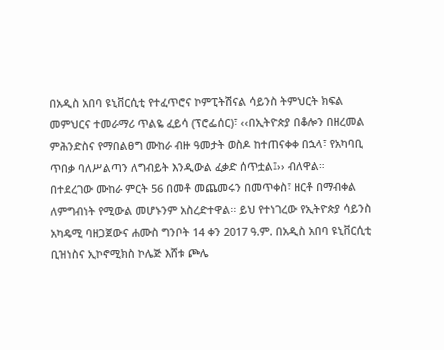በአዲስ አበባ ዩኒቨርሲቲ የተፈጥሮና ኮምፒትሽናል ሳይንስ ትምህርት ክፍል መምህርና ተመራማሪ ጥልዬ ፈይሳ (ፕሮፌሰር)፣ ‹‹በኢትዮጵያ በቆሎን በዘረመል ምሕንድስና የማበልፀግ ሙከራ ብዙ ዓመታት ወስዶ ከተጠናቀቀ በኋላ፣ የአካባቢ ጥበቃ ባለሥልጣን ለግብይት እንዲውል ፈቃድ ሰጥቷል፤›› ብለዋል።
በተደረገው ሙከራ ምርት 56 በመቶ መጨመሩን በመጥቀስ፣ ዘርቶ በማብቀል ለምግብነት የሚውል መሆኑንም አስረድተዋል፡፡ ይህ የተነገረው የኢትዮጵያ ሳይንስ አካዴሚ ባዘጋጀውና ሐሙስ ግንቦት 14 ቀን 2017 ዓ.ም. በአዲስ አበባ ዩኒቨርሲቲ ቢዝነስና ኢኮኖሚክስ ኮሌጅ እሸቱ ጮሌ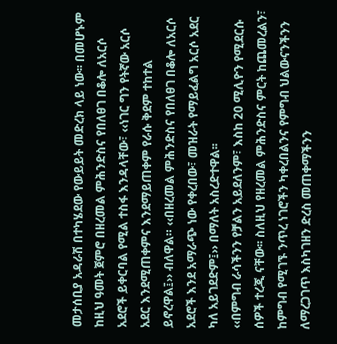መታሰቢያ አዳራሽ በተካሄደው የውይይት መድረክ ላይ ነው፡፡ በመሆኑም ከዚህ ዓመት ጀምሮ በዘረመል ምሕንድስና የበለፀገ በቆሎ ለአርሶ አደሮች ይቀርባል የሚል ተስፋ እንዳላቸው፣ ‹‹ነገር ግን የትኛው አርሶ አደር እንደሚጠቀምና እንደማይጠቀም የራሱ ቅደም ተከተል ይኖረዋል፤›› ብለዋል። ‹‹በዘረመል ምሕንድስና የበለፀገ በቆሎ ለአርሶ አደሮች እንደ አማራጭ ነው የቀረበው፣ መዝራት የማይፈልግ አርሶ አደር ካለ አይገደድም፤›› በማለት አስረድተዋል፡፡
‹‹በምግብ ራሳችንን የቻልን አይደለንም፣ እስከ 20 ሚሊዮን የሚደርሱ ሰዎች ተረጂ ናቸው፡፡ ስለዚህ የዘረመል ምሕንድስና ምርት ከጨመረልን፣ ከምግብ የሚገኙ ንጥረ ነገሮችን ካቀረበልንና የምግብ ህልውናንችንን ለማረጋገጥ እስካገዘን ድረስ መጠቀማችንን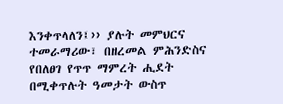እንቀጥላለን፤›› ያሉት መምህርና ተመራማሪው፣ በዘረመል ምሕንድስና የበለፀገ የጥጥ ማምረት ሒደት በሚቀጥሉት ዓመታት ውስጥ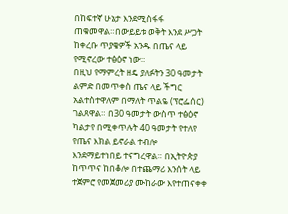በከፍተኛ ሁኔታ እንደሚስፋፋ ጠቁመዋል።በውይይቱ ወቅት እንደ ሥጋት ከቀረቡ ጥያቄዎች አንዱ በጤና ላይ የሚኖረው ተፅዕኖ ነው።
በዚህ የማምረት ዘዴ ያለፉትን 30 ዓመታት ልምድ በመጥቀስ ጤና ላይ ችግር አልተስተዋለም በማለት ጥልዬ (ፕሮፌሰር) ገልጸዋል። በ30 ዓመታት ውስጥ ተፅዕኖ ካልታየ በሚቀጥሉት 40 ዓመታት የተለየ የጤና እክል ይኖራል ተብሎ እንደማይተነበይ ተናግረዋል። በኢትዮጵያ ከጥጥና ከበቆሎ በተጨማሪ እንሰት ላይ ተጀምሮ የመጀመሪያ ሙከራው እየተጠናቀቀ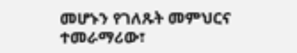መሆኑን የገለጹት መምህርና ተመራማሪው፣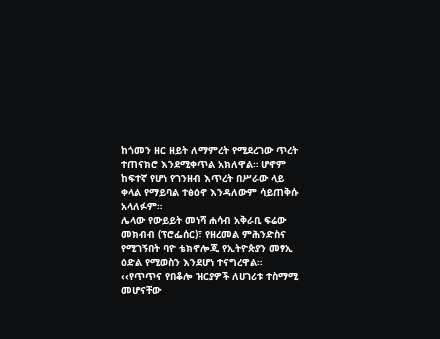ከጎመን ዘር ዘይት ለማምረት የሚደረገው ጥረት ተጠናክሮ እንደሚቀጥል አክለዋል። ሆኖም ከፍተኛ የሆነ የገንዘብ እጥረት በሥራው ላይ ቀላል የማይባል ተፅዕኖ እንዳለውም ሳይጠቅሱ አላለፉም።
ሌላው የውይይት መነሻ ሐሳብ አቅራቢ ፍሬው መክብብ (ፕሮፌሰር)፣ የዘረመል ምሕንድስና የሚገኝበት ባዮ ቴክኖሎጂ የኢትዮጵያን መፃኢ ዕድል የሚወስን እንደሆነ ተናግረዋል። ‹‹የጥጥና የበቆሎ ዝርያዎች ለሀገሪቱ ተስማሚ መሆናቸው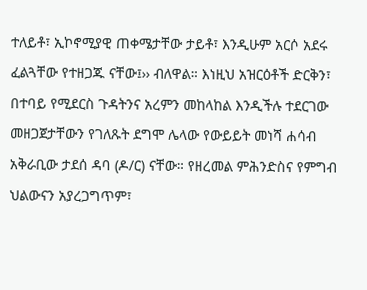ተለይቶ፣ ኢኮኖሚያዊ ጠቀሜታቸው ታይቶ፣ እንዲሁም አርሶ አደሩ ፈልጓቸው የተዘጋጁ ናቸው፤›› ብለዋል። እነዚህ አዝርዕቶች ድርቅን፣ በተባይ የሚደርስ ጉዳትንና አረምን መከላከል እንዲችሉ ተደርገው መዘጋጀታቸውን የገለጹት ደግሞ ሌላው የውይይት መነሻ ሐሳብ አቅራቢው ታደሰ ዳባ (ዶ/ር) ናቸው። የዘረመል ምሕንድስና የምግብ ህልውናን አያረጋግጥም፣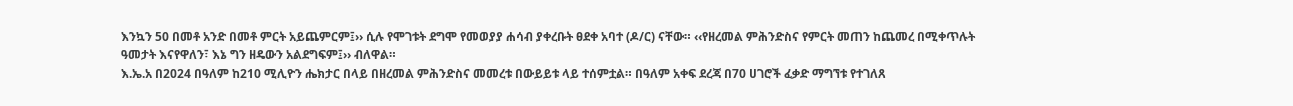እንኳን 50 በመቶ አንድ በመቶ ምርት አይጨምርም፤›› ሲሉ የሞገቱት ደግሞ የመወያያ ሐሳብ ያቀረቡት ፀደቀ አባተ (ዶ/ር) ናቸው። ‹‹የዘረመል ምሕንድስና የምርት መጠን ከጨመረ በሚቀጥሉት ዓመታት እናየዋለን፣ እኔ ግን ዘዴውን አልደግፍም፤›› ብለዋል።
እ.ኤ.አ በ2024 በዓለም ከ210 ሚሊዮን ሔክታር በላይ በዘረመል ምሕንድስና መመረቱ በውይይቱ ላይ ተሰምቷል። በዓለም አቀፍ ደረጃ በ70 ሀገሮች ፈቃድ ማግኘቱ የተገለጸ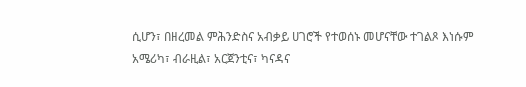ሲሆን፣ በዘረመል ምሕንድስና አብቃይ ሀገሮች የተወሰኑ መሆናቸው ተገልጾ እነሱም አሜሪካ፣ ብራዚል፣ አርጀንቲና፣ ካናዳና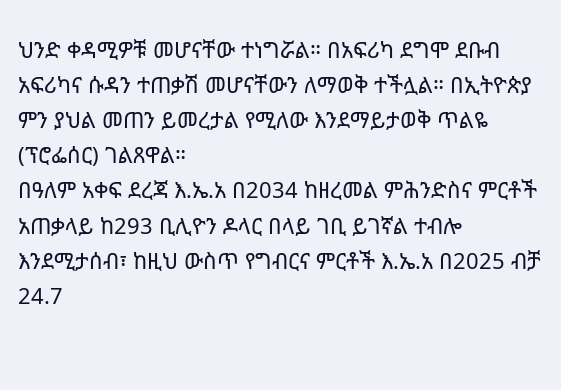ህንድ ቀዳሚዎቹ መሆናቸው ተነግሯል። በአፍሪካ ደግሞ ደቡብ አፍሪካና ሱዳን ተጠቃሽ መሆናቸውን ለማወቅ ተችሏል። በኢትዮጵያ ምን ያህል መጠን ይመረታል የሚለው እንደማይታወቅ ጥልዬ (ፕሮፌሰር) ገልጸዋል።
በዓለም አቀፍ ደረጃ እ.ኤ.አ በ2034 ከዘረመል ምሕንድስና ምርቶች አጠቃላይ ከ293 ቢሊዮን ዶላር በላይ ገቢ ይገኛል ተብሎ እንደሚታሰብ፣ ከዚህ ውስጥ የግብርና ምርቶች እ.ኤ.አ በ2025 ብቻ 24.7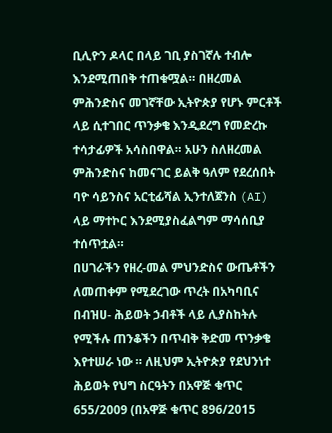ቢሊዮን ዶላር በላይ ገቢ ያስገኛሉ ተብሎ እንደሚጠበቅ ተጠቁሟል። በዘረመል ምሕንድስና መገኛቸው ኢትዮጵያ የሆኑ ምርቶች ላይ ሲተገበር ጥንቃቄ እንዲደረግ የመድረኩ ተሳታፊዎች አሳስበዋል። አሁን ስለዘረመል ምሕንድስና ከመናገር ይልቅ ዓለም የደረሰበት ባዮ ሳይንስና አርቲፊሻል ኢንተለጀንስ (AI) ላይ ማተኮር እንደሚያስፈልግም ማሳሰቢያ ተሰጥቷል።
በሀገራችን የዘረ-መል ምህንድስና ውጤቶችን ለመጠቀም የሚደረገው ጥረት በአካባቢና በብዝሀ- ሕይወት ኃብቶች ላይ ሊያስከትሉ የሚችሉ ጠንቆችን በጥብቅ ቅድመ ጥንቃቄ እየተሠራ ነው ። ለዚህም ኢትዮጵያ የደህንነተ ሕይወት የህግ ስርዓትን በአዋጅ ቁጥር 655/2009 (በአዋጅ ቁጥር 896/2015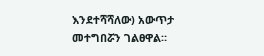እንደተሻሻለው) አውጥታ መተግበሯን ገልፀዋል።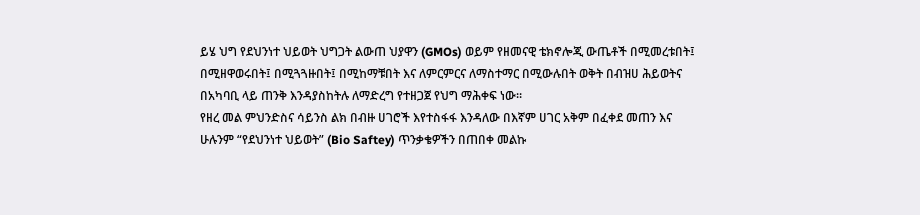ይሄ ህግ የደህንነተ ህይወት ህግጋት ልውጠ ህያዋን (GMOs) ወይም የዘመናዊ ቴክኖሎጂ ውጤቶች በሚመረቱበት፤ በሚዘዋወሩበት፤ በሚጓጓዙበት፤ በሚከማቹበት እና ለምርምርና ለማስተማር በሚውሉበት ወቅት በብዝሀ ሕይወትና በአካባቢ ላይ ጠንቅ እንዳያስከትሉ ለማድረግ የተዘጋጀ የህግ ማሕቀፍ ነው።
የዘረ መል ምህንድስና ሳይንስ ልክ በብዙ ሀገሮች እየተስፋፋ እንዳለው በእኛም ሀገር አቅም በፈቀደ መጠን እና ሁሉንም “የደህንነተ ህይወት” (Bio Saftey) ጥንቃቄዎችን በጠበቀ መልኩ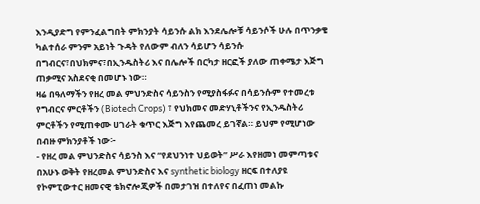እንዲያድግ የምንፈልግበት ምክንያት ሳይንሱ ልክ እንደሌሎቹ ሳይንሶች ሁሉ በጥንቃቄ ካልተሰራ ምንም አይነት ጉዳት የለውም ብለን ሳይሆን ሳይንሱ በግብርና፣በህክምና፣በኢንዱስትሪ እና በሌሎች በርካታ ዘርፎች ያለው ጠቀሜታ እጅግ ጠቃሚና አስደናቂ በመሆኑ ነው።
ዛሬ በዓለማችን የዘረ መል ምህንድስና ሳይንስን የሚያስፋፉና በሳይንሱም የተመረቱ የግብርና ምርቶችን (Biotech Crops) ፣ የህክመና መድሃኒቶችንና የኢንዱስትሪ ምርቶችን የሚጠቀሙ ሀገራት ቁጥር እጅግ እየጨመረ ይገኛል። ይህም የሚሆነው በብዙ ምክንያቶች ነው፦
- የዘረ መል ምህንድስና ሳይንስ እና “የደህንነተ ህይወት” ሥራ እየዘመነ መምጣቱና በአሁኑ ወቅት የዘረመል ምህንድስና እና synthetic biology ዘርፍ በተለያዩ የኮምፒውተር ዘመናዊ ቴክኖሎጂዎች በመታገዝ በተለየና በፈጠነ መልኩ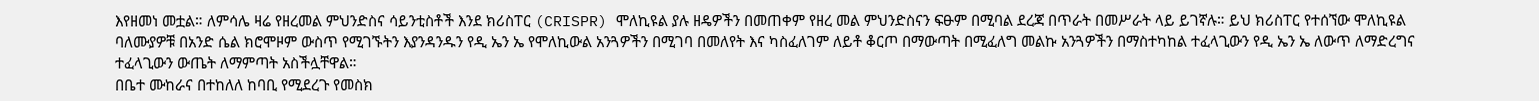እየዘመነ መቷል። ለምሳሌ ዛሬ የዘረመል ምህንድስና ሳይንቲስቶች እንደ ክሪስፐር (CRISPR) ሞለኪዩል ያሉ ዘዴዎችን በመጠቀም የዘረ መል ምህንድስናን ፍፁም በሚባል ደረጃ በጥራት በመሥራት ላይ ይገኛሉ። ይህ ክሪስፐር የተሰኘው ሞለኪዩል ባለሙያዎቹ በአንድ ሴል ክሮሞዞም ውስጥ የሚገኙትን እያንዳንዱን የዲ ኤን ኤ የሞለኪውል አንጓዎችን በሚገባ በመለየት እና ካስፈለገም ለይቶ ቆርጦ በማውጣት በሚፈለግ መልኩ አንጓዎችን በማስተካከል ተፈላጊውን የዲ ኤን ኤ ለውጥ ለማድረግና ተፈላጊውን ውጤት ለማምጣት አስችሏቸዋል።
በቤተ ሙከራና በተከለለ ከባቢ የሚደረጉ የመስክ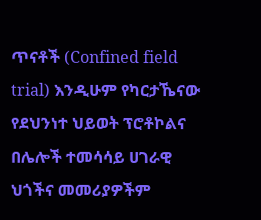ጥናቶች (Confined field trial) እንዲሁም የካርታኼናው የደህንነተ ህይወት ፕሮቶኮልና በሌሎች ተመሳሳይ ሀገራዊ ህጎችና መመሪያዎችም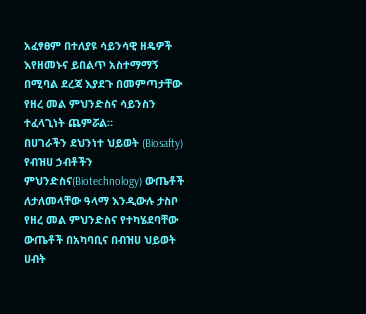አፈፃፀም በተለያዩ ሳይንሳዊ ዘዴዎች እየዘመኑና ይበልጥ አስተማማኝ በሚባል ደረጃ እያደጉ በመምጣታቸው የዘረ መል ምህንድስና ሳይንስን ተፈላጊነት ጨምሯል።
በሀገራችን ደህንነተ ህይወት (Biosafty) የብዝሀ ኃብቶችን ምህንድስና(Biotechnology) ውጤቶች ለታለመላቸው ዓላማ እንዲውሉ ታስቦ የዘረ መል ምህንድስና የተካሄደባቸው ውጤቶች በአካባቢና በብዝሀ ህይወት ሀብት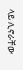ላይ ሊኖራቸው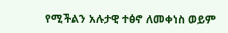የሚችልን አሉታዊ ተፅኖ ለመቀነስ ወይም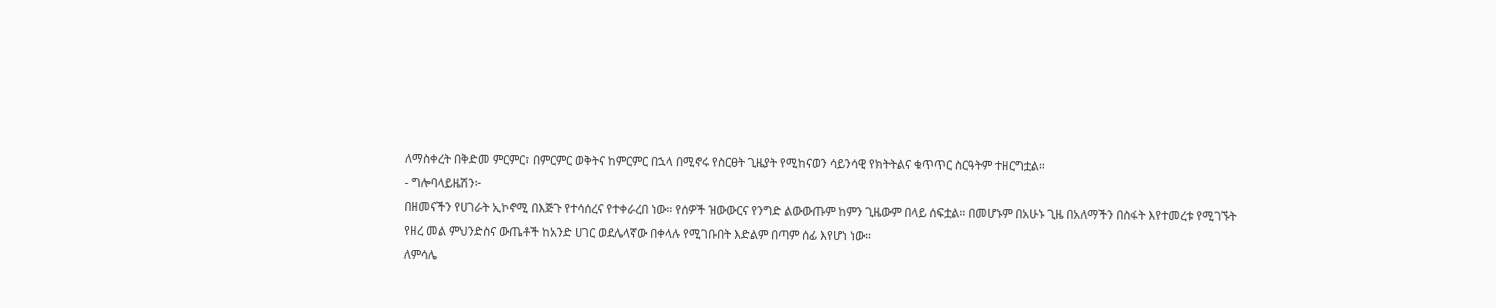ለማስቀረት በቅድመ ምርምር፣ በምርምር ወቅትና ከምርምር በኋላ በሚኖሩ የስርፀት ጊዜያት የሚከናወን ሳይንሳዊ የክትትልና ቁጥጥር ስርዓትም ተዘርግቷል።
- ግሎባላይዜሽን፦
በዘመናችን የሀገራት ኢኮኖሚ በእጅጉ የተሳሰረና የተቀራረበ ነው። የሰዎች ዝውውርና የንግድ ልውውጡም ከምን ጊዜውም በላይ ሰፍቷል። በመሆኑም በአሁኑ ጊዜ በአለማችን በስፋት እየተመረቱ የሚገኙት የዘረ መል ምህንድስና ውጤቶች ከአንድ ሀገር ወደሌላኛው በቀላሉ የሚገቡበት እድልም በጣም ሰፊ እየሆነ ነው።
ለምሳሌ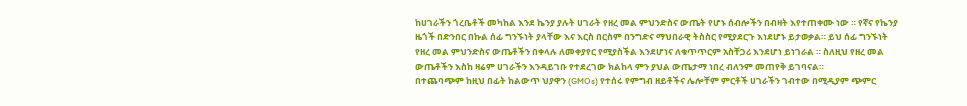ከሀገራችን ጎረቤቶች መካከል እንደ ኬንያ ያሉት ሀገራት የዘረ መል ምህንድስና ውጤት የሆኑ ሰብሎችን በብዛት እየተጠቀሙ ነው ። የኛና የኬንያ ዜጎች በድንበር በኩል ሰፊ ግንኙነት ያላቸው እና እርስ በርስም በንግድና ማህበራዊ ትስስር የሚያደርጉ እነደሆኑ ይታወቃል። ይህ ሰፊ ግንኙነት የዘረ መል ምህንድስና ውጤቶችን በቀላሉ ለመቀያየር የሚያስችል እንደሆነና ለቁጥጥርም አስቸጋሪ እንደሆነ ይነገራል ። ስለዚህ የዘረ መል ውጤቶችን እስከ ዛሬም ሀገራችን እንዳይገቡ የተደረገው ክልከላ ምን ያህል ውጤታማ ነበረ ብለንም መጠየቅ ይገባናል።
በተጨባጭም ከዚህ በፊት ከልውጥ ህያዋን (GMOs) የተሰሩ የምግብ ዘይቶችና ሌሎቸም ምርቶች ሀገራችን ገብተው በሚዲያም ጭምር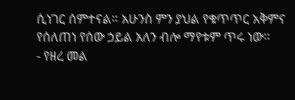ሲነገር ሰምተናል። አሁንስ ምን ያህል የቁጥጥር አቅምና የሰለጠነ የሰው ኃይል አለን ብሎ ማየቱም ጥሩ ነው።
- የዘረ መል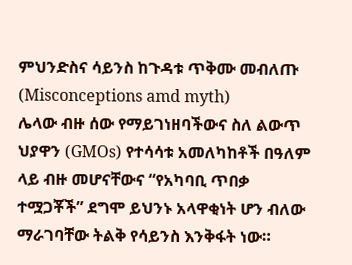ምህንድስና ሳይንስ ከጉዳቱ ጥቅሙ መብለጡ (Misconceptions amd myth)
ሌላው ብዙ ሰው የማይገነዘባችውና ስለ ልውጥ ህያዋን (GMOs) የተሳሳቱ አመለካከቶች በዓለም ላይ ብዙ መሆናቸውና “የአካባቢ ጥበቃ ተሟጋቾች” ደግሞ ይህንኑ አላዋቂነት ሆን ብለው ማራገባቸው ትልቅ የሳይንስ እንቅፋት ነው።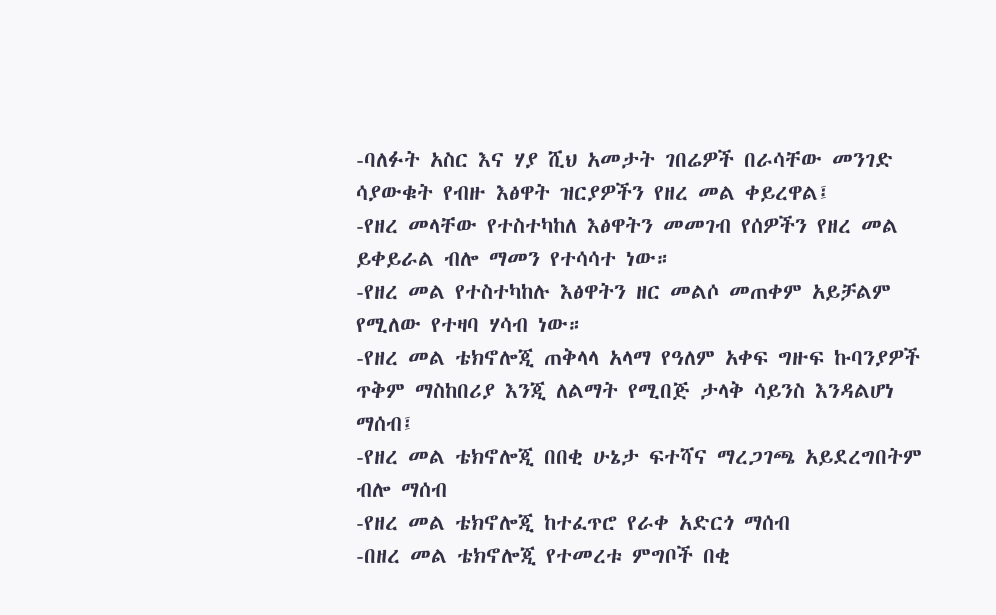-ባለፉት አስር እና ሃያ ሺህ አመታት ገበሬዎች በራሳቸው መንገድ ሳያውቁት የብዙ እፅዋት ዝርያዎችን የዘረ መል ቀይረዋል፤
-የዘረ መላቸው የተስተካከለ እፅዋትን መመገብ የሰዎችን የዘረ መል ይቀይራል ብሎ ማመን የተሳሳተ ነው።
-የዘረ መል የተስተካከሉ እፅዋትን ዘር መልሶ መጠቀም አይቻልም የሚለው የተዛባ ሃሳብ ነው።
-የዘረ መል ቴክኖሎጂ ጠቅላላ አላማ የዓለም አቀፍ ግዙፍ ኩባንያዎች ጥቅም ማስከበሪያ እንጂ ለልማት የሚበጅ ታላቅ ሳይንስ እንዳልሆነ ማሰብ፤
-የዘረ መል ቴክኖሎጂ በበቂ ሁኔታ ፍተሻና ማረጋገጫ አይደረግበትም ብሎ ማሰብ
-የዘረ መል ቴክኖሎጂ ከተፈጥሮ የራቀ አድርጎ ማሰብ
-በዘረ መል ቴክኖሎጂ የተመረቱ ምግቦች በቂ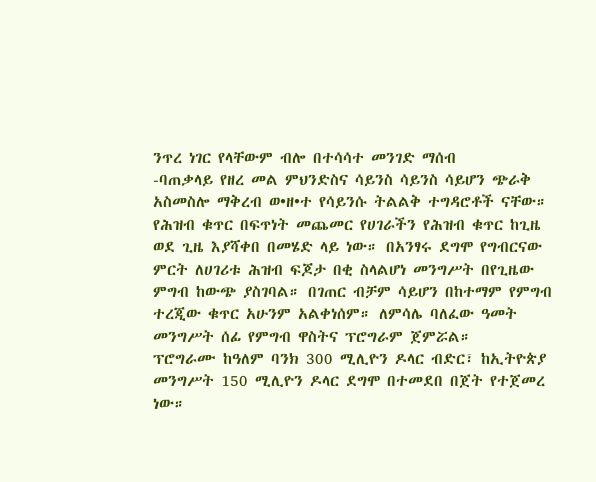ንጥረ ነገር የላቸውም ብሎ በተሳሳተ መንገድ ማሰብ
-ባጠቃላይ የዘረ መል ምህንድስና ሳይንስ ሳይንስ ሳይሆን ጭራቅ አስመስሎ ማቅረብ ወ•ዘ•ተ የሳይንሱ ትልልቅ ተግዳሮቶች ናቸው።
የሕዝብ ቁጥር በፍጥነት መጨመር የሀገራችን የሕዝብ ቁጥር ከጊዜ ወደ ጊዜ እያሻቀበ በመሄድ ላይ ነው። በአንፃሩ ደግሞ የግብርናው ምርት ለሀገሪቱ ሕዝብ ፍጆታ በቂ ስላልሆነ መንግሥት በየጊዜው ምግብ ከውጭ ያስገባል። በገጠር ብቻም ሳይሆን በከተማም የምግብ ተረጂው ቁጥር አሁንም አልቀነሰም። ለምሳሌ ባለፈው ዓመት መንግሥት ሰፊ የምግብ ዋስትና ፕሮግራም ጀምሯል።
ፕሮግራሙ ከዓለም ባንክ 300 ሚሊዮን ዶላር ብድር፣ ከኢትዮጵያ መንግሥት 150 ሚሊዮን ዶላር ደግሞ በተመደበ በጀት የተጀመረ ነው።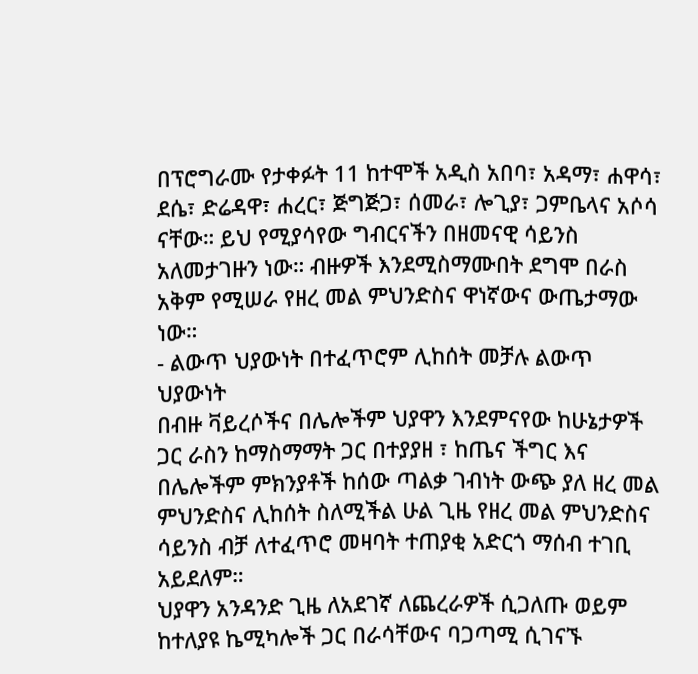በፕሮግራሙ የታቀፉት 11 ከተሞች አዲስ አበባ፣ አዳማ፣ ሐዋሳ፣ ደሴ፣ ድሬዳዋ፣ ሐረር፣ ጅግጅጋ፣ ሰመራ፣ ሎጊያ፣ ጋምቤላና አሶሳ ናቸው። ይህ የሚያሳየው ግብርናችን በዘመናዊ ሳይንስ አለመታገዙን ነው። ብዙዎች እንደሚስማሙበት ደግሞ በራስ አቅም የሚሠራ የዘረ መል ምህንድስና ዋነኛውና ውጤታማው ነው።
- ልውጥ ህያውነት በተፈጥሮም ሊከሰት መቻሉ ልውጥ ህያውነት
በብዙ ቫይረሶችና በሌሎችም ህያዋን እንደምናየው ከሁኔታዎች ጋር ራስን ከማስማማት ጋር በተያያዘ ፣ ከጤና ችግር እና በሌሎችም ምክንያቶች ከሰው ጣልቃ ገብነት ውጭ ያለ ዘረ መል ምህንድስና ሊከሰት ስለሚችል ሁል ጊዜ የዘረ መል ምህንድስና ሳይንስ ብቻ ለተፈጥሮ መዛባት ተጠያቂ አድርጎ ማሰብ ተገቢ አይደለም።
ህያዋን አንዳንድ ጊዜ ለአደገኛ ለጨረራዎች ሲጋለጡ ወይም ከተለያዩ ኬሚካሎች ጋር በራሳቸውና ባጋጣሚ ሲገናኙ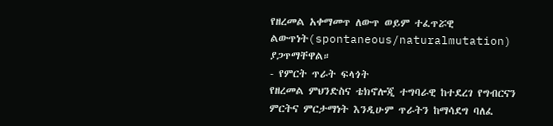የዘረመል አቀማመጥ ለውጥ ወይም ተፈጥሯዊ ልውጥነት(spontaneous/naturalmutation) ያጋጥማቸዋል።
- የምርት ጥራት ፍላጎት
የዘረመል ምህንድስና ቴክኖሎጂ ተግባራዊ ከተደረገ የግብርናን ምርትና ምርታማነት እንዲሁም ጥራትን ከማሳደግ ባለፈ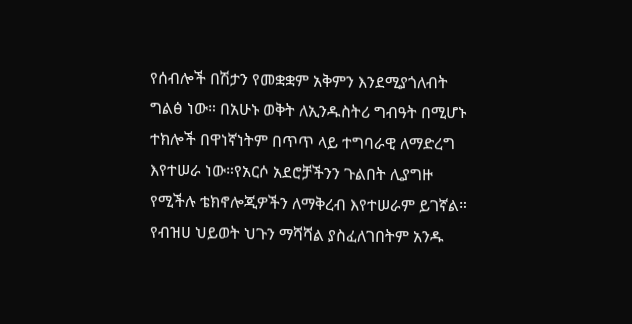የሰብሎች በሽታን የመቋቋም አቅምን እንደሚያጎለብት ግልፅ ነው። በአሁኑ ወቅት ለኢንዱስትሪ ግብዓት በሚሆኑ ተክሎች በዋነኛነትም በጥጥ ላይ ተግባራዊ ለማድረግ እየተሠራ ነው።የአርሶ አደሮቻችንን ጉልበት ሊያግዙ የሚችሉ ቴክኖሎጂዎችን ለማቅረብ እየተሠራም ይገኛል።
የብዝሀ ህይወት ህጉን ማሻሻል ያስፈለገበትም አንዱ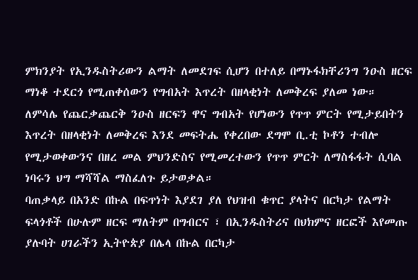ምክንያት የኢንዱስትሪውን ልማት ለመደገፍ ሲሆን በተለይ በማኑፋክቸሪንግ ንዑስ ዘርፍ ማነቆ ተደርጎ የሚጠቀሰውን የግብአት እጥረት በዘላቂነት ለመቅረፍ ያለመ ነው። ለምሳሌ የጨርቃጨርቅ ንዑስ ዘርፍን ዋና ግብአት የሆነውን የጥጥ ምርት የሚታይበትን እጥረት በዘላቂነት ለመቅረፍ እንደ መፍትሔ የቀረበው ደግሞ ቢ.ቲ ኮቶን ተብሎ የሚታወቀውንና በዘረ መል ምህንድስና የሚመረተውን የጥጥ ምርት ለማስፋፋት ሲባል ነባሩን ህግ ማሻሻል ማስፈለጉ ይታወቃል።
ባጠቃላይ በአንድ በኩል በፍጥነት እያደገ ያለ የህዝብ ቁጥር ያላትና በርካታ የልማት ፍላጎቶች በሁሉም ዘርፍ ማለትም በግብርና ፣ በኢንዱስትሪና በህክምና ዘርፎች እየመጡ ያሉባት ሀገራችን ኢትዮጵያ በሌላ በኩል በርካታ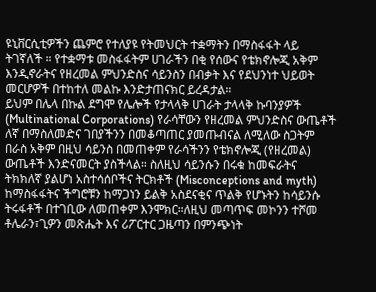ዩኒቨርሲቲዎችን ጨምሮ የተለያዩ የትመህርት ተቋማትን በማስፋፋት ላይ ትገኛለች ። የተቋማቱ መስፋፋትም ሀገራችን በቂ የሰውና የቴክኖሎጂ አቅም እንዲኖራትና የዘረመል ምህንድስና ሳይንስን በብቃት እና የደህንነተ ህይወት መርሆዎች በተከተለ መልኩ እንድታጠናክር ይረዳታል።
ይህም በሌላ በኩል ደግሞ የሌሎች የታላላቅ ሀገራት ታላላቅ ኩባንያዎች (Multinational Corporations) የራሳቸውን የዘረመል ምህንድስና ውጤቶች ለኛ በማስለመድና ገበያችንን በመቆጣጠር ያመጡብናል ለሚለው ስጋትም በራስ አቅም በዚህ ሳይንስ በመጠቀም የራሳችንን የቴክኖሎጂ (የዘረመል) ውጤቶች እንድናመርት ያስችላል። ስለዚህ ሳይንሱን በሩቁ ከመፍራትና ትክክለኛ ያልሆነ አስተሳሰቦችና ትርክቶች (Misconceptions and myth) ከማስፋፋትና ችግሮቹን ከማጋነን ይልቅ አስደናቂና ጥልቅ የሆኑትን ከሳይንሱ ትሩፋቶች በተገቢው ለመጠቀም እንሞክር።ለዚህ መጣጥፍ መኮንን ተሾመ ቶሌራን፣ጊዎን መጽሔት እና ሪፖርተር ጋዜጣን በምንጭነት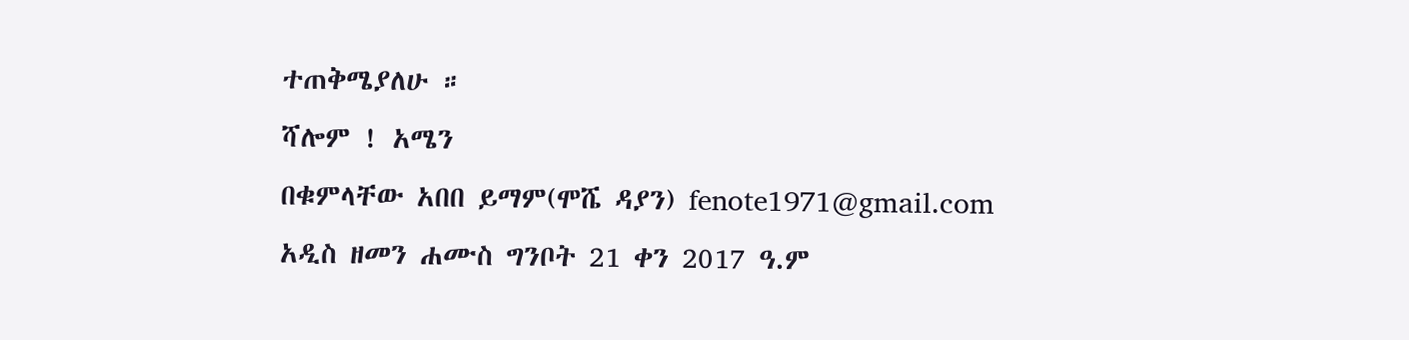ተጠቅሜያለሁ ።
ሻሎም ! አሜን
በቁምላቸው አበበ ይማም(ሞሼ ዳያን) fenote1971@gmail.com
አዲስ ዘመን ሐሙስ ግንቦት 21 ቀን 2017 ዓ.ም